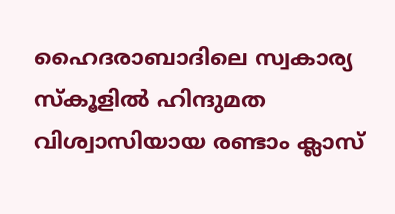ഹൈദരാബാദിലെ സ്വകാര്യ സ്കൂളില്‍ ഹിന്ദുമത വിശ്വാസിയായ രണ്ടാം ക്ലാസ്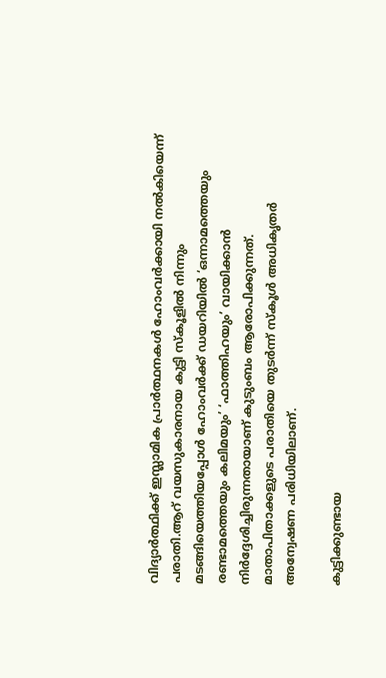വിദ്യാർത്ഥിക്ക് ഇസ്ലാമിക പ്രാർത്ഥനകള്‍ ഹോംവർക്കായി നല്‍കിയെന്ന് പരാതി.ആറ് വയസുകാരനായ കുട്ടി സ്കൂളില്‍ നിന്നും മടങ്ങിയെത്തിയപ്പോള്‍ ഹോംവർക്ക് ഡയറിയില്‍ ‘ഒന്നാമത്തെയും രണ്ടാമത്തെയും കലിമയും’ ‘ഫാത്തിഹയും’ വായിക്കാൻ നിർദ്ദേശിച്ചിരുന്നതായാണ് കുടുംബം ആരോപിക്കുന്നത്. മാതാപിതാക്കളുടെ പരാതിയെ തുടർന്ന് സ്കൂള്‍ അധികൃതർ അന്വേഷണ പരിധിയിലാണ്.

കുട്ടിക്കുണ്ടായ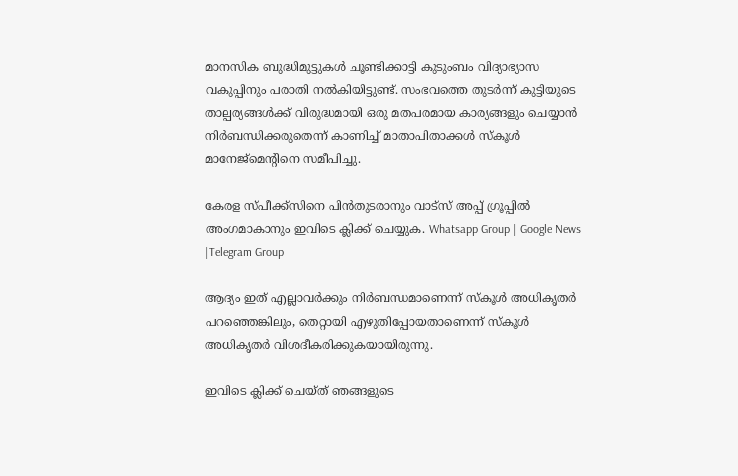മാനസിക ബുദ്ധിമുട്ടുകള്‍ ചൂണ്ടിക്കാട്ടി കുടുംബം വിദ്യാഭ്യാസ വകുപ്പിനും പരാതി നല്‍കിയിട്ടുണ്ട്. സംഭവത്തെ തുടർന്ന് കുട്ടിയുടെ താല്പര്യങ്ങള്‍ക്ക് വിരുദ്ധമായി ഒരു മതപരമായ കാര്യങ്ങളും ചെയ്യാൻ നിർബന്ധിക്കരുതെന്ന് കാണിച്ച്‌ മാതാപിതാക്കള്‍ സ്കൂള്‍ മാനേജ്‌മെന്റിനെ സമീപിച്ചു.

കേരള സ്പീക്ക്സിനെ പിൻതുടരാനും വാട്സ് അപ്പ് ഗ്രൂപ്പിൽ അംഗമാകാനും ഇവിടെ ക്ലിക്ക് ചെയ്യുക. Whatsapp Group | Google News |Telegram Group

ആദ്യം ഇത് എല്ലാവർക്കും നിർബന്ധമാണെന്ന് സ്കൂള്‍ അധികൃതർ പറഞ്ഞെങ്കിലും, തെറ്റായി എഴുതിപ്പോയതാണെന്ന് സ്കൂള്‍ അധികൃതർ വിശദീകരിക്കുകയായിരുന്നു.

ഇവിടെ ക്ലിക്ക് ചെയ്ത് ഞങ്ങളുടെ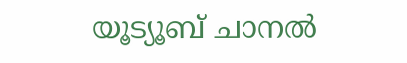യൂട്യൂബ് ചാനൽ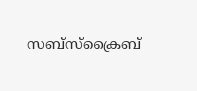സബ്സ്ക്രൈബ്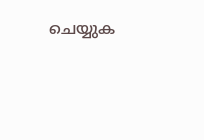ചെയ്യുക